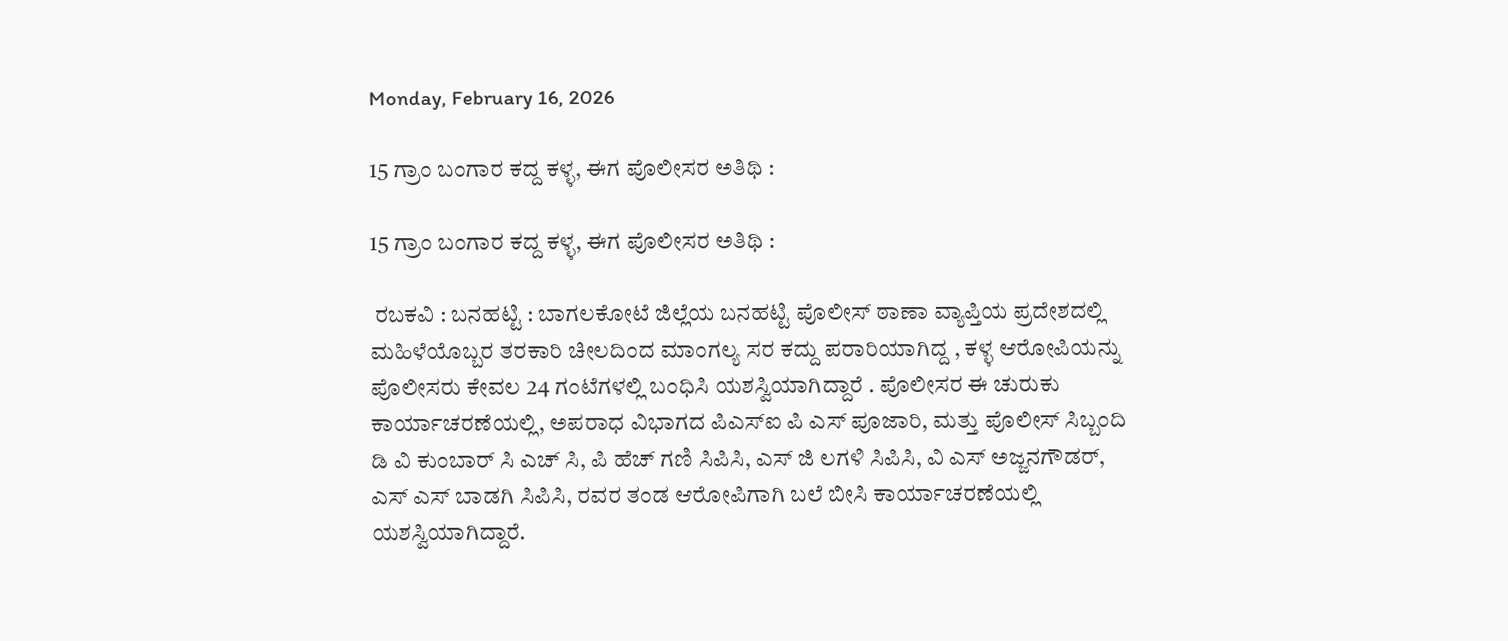Monday, February 16, 2026

15 ಗ್ರಾಂ ಬಂಗಾರ ಕದ್ದ ಕಳ್ಳ, ಈಗ ಪೊಲೀಸರ ಅತಿಥಿ :

15 ಗ್ರಾಂ ಬಂಗಾರ ಕದ್ದ ಕಳ್ಳ, ಈಗ ಪೊಲೀಸರ ಅತಿಥಿ :

 ರಬಕವಿ : ಬನಹಟ್ಟಿ : ಬಾಗಲಕೋಟೆ ಜಿಲ್ಲೆಯ ಬನಹಟ್ಟಿ ಪೊಲೀಸ್ ಠಾಣಾ ವ್ಯಾಪ್ತಿಯ ಪ್ರದೇಶದಲ್ಲಿ ಮಹಿಳೆಯೊಬ್ಬರ ತರಕಾರಿ ಚೀಲದಿಂದ ಮಾಂಗಲ್ಯ ಸರ ಕದ್ದು ಪರಾರಿಯಾಗಿದ್ದ , ಕಳ್ಳ ಆರೋಪಿಯನ್ನು ಪೊಲೀಸರು ಕೇವಲ 24 ಗಂಟೆಗಳಲ್ಲಿ ಬಂಧಿಸಿ ಯಶಸ್ವಿಯಾಗಿದ್ದಾರೆ . ಪೊಲೀಸರ ಈ ಚುರುಕು ಕಾರ್ಯಾಚರಣೆಯಲ್ಲಿ, ಅಪರಾಧ ವಿಭಾಗದ ಪಿಎಸ್ಐ ಪಿ ಎಸ್ ಪೂಜಾರಿ, ಮತ್ತು ಪೊಲೀಸ್ ಸಿಬ್ಬಂದಿ ಡಿ ವಿ ಕುಂಬಾರ್ ಸಿ ಎಚ್ ಸಿ, ಪಿ ಹೆಚ್ ಗಣಿ ಸಿಪಿಸಿ, ಎಸ್ ಜಿ ಲಗಳಿ ಸಿಪಿಸಿ, ವಿ ಎಸ್ ಅಜ್ಜನಗೌಡರ್, ಎಸ್ ಎಸ್ ಬಾಡಗಿ ಸಿಪಿಸಿ, ರವರ ತಂಡ ಆರೋಪಿಗಾಗಿ ಬಲೆ ಬೀಸಿ ಕಾರ್ಯಾಚರಣೆಯಲ್ಲಿ ಯಶಸ್ವಿಯಾಗಿದ್ದಾರೆ.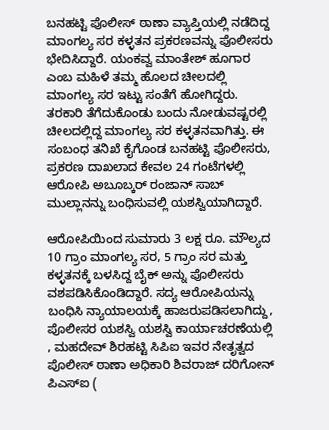ಬನಹಟ್ಟಿ ಪೊಲೀಸ್ ಠಾಣಾ ವ್ಯಾಪ್ತಿಯಲ್ಲಿ ನಡೆದಿದ್ದ ಮಾಂಗಲ್ಯ ಸರ ಕಳ್ಳತನ ಪ್ರಕರಣವನ್ನು ಪೊಲೀಸರು ಭೇದಿಸಿದ್ದಾರೆ. ಯಂಕವ್ವ ಮಾಂತೇಶ್ ಹೂಗಾರ ಎಂಬ ಮಹಿಳೆ ತಮ್ಮ ಹೊಲದ ಚೀಲದಲ್ಲಿ ಮಾಂಗಲ್ಯ ಸರ ಇಟ್ಟು ಸಂತೆಗೆ ಹೋಗಿದ್ದರು. ತರಕಾರಿ ತೆಗೆದುಕೊಂಡು ಬಂದು ನೋಡುವಷ್ಟರಲ್ಲಿ ಚೀಲದಲ್ಲಿದ್ದ ಮಾಂಗಲ್ಯ ಸರ ಕಳ್ಳತನವಾಗಿತ್ತು. ಈ ಸಂಬಂಧ ತನಿಖೆ ಕೈಗೊಂಡ ಬನಹಟ್ಟಿ ಪೊಲೀಸರು, ಪ್ರಕರಣ ದಾಖಲಾದ ಕೇವಲ 24 ಗಂಟೆಗಳಲ್ಲಿ ಆರೋಪಿ ಅಬೂಬ್ಕರ್ ರಂಜಾನ್ ಸಾಬ್ ಮುಲ್ಲಾನನ್ನು ಬಂಧಿಸುವಲ್ಲಿ ಯಶಸ್ವಿಯಾಗಿದ್ದಾರೆ.

ಆರೋಪಿಯಿಂದ ಸುಮಾರು 3 ಲಕ್ಷ ರೂ. ಮೌಲ್ಯದ 10 ಗ್ರಾಂ ಮಾಂಗಲ್ಯ ಸರ, 5 ಗ್ರಾಂ ಸರ ಮತ್ತು ಕಳ್ಳತನಕ್ಕೆ ಬಳಸಿದ್ದ ಬೈಕ್ ಅನ್ನು ಪೊಲೀಸರು ವಶಪಡಿಸಿಕೊಂಡಿದ್ದಾರೆ. ಸದ್ಯ ಆರೋಪಿಯನ್ನು ಬಂಧಿಸಿ ನ್ಯಾಯಾಲಯಕ್ಕೆ ಹಾಜರುಪಡಿಸಲಾಗಿದ್ದು, ಪೊಲೀಸರ ಯಶಸ್ವಿ ಯಶಸ್ವಿ ಕಾರ್ಯಾಚರಣೆಯಲ್ಲಿ , ಮಹದೇವ್ ಶಿರಹಟ್ಟಿ ಸಿಪಿಐ ಇವರ ನೇತೃತ್ವದ ಪೊಲೀಸ್ ಠಾಣಾ ಅಧಿಕಾರಿ ಶಿವರಾಜ್ ದರಿಗೋನ್ ಪಿಎಸ್ಐ (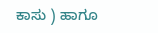ಕಾಸು ) ಹಾಗೂ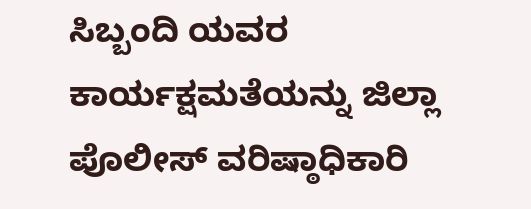ಸಿಬ್ಬಂದಿ ಯವರ ಕಾರ್ಯಕ್ಷಮತೆಯನ್ನು ಜಿಲ್ಲಾ ಪೊಲೀಸ್ ವರಿಷ್ಠಾಧಿಕಾರಿ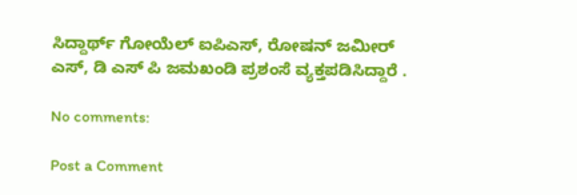ಸಿದ್ದಾರ್ಥ್ ಗೋಯೆಲ್ ಐಪಿಎಸ್, ರೋಷನ್ ಜಮೀರ್ ಎಸ್, ಡಿ ಎಸ್ ಪಿ ಜಮಖಂಡಿ ಪ್ರಶಂಸೆ ವ್ಯಕ್ತಪಡಿಸಿದ್ದಾರೆ .

No comments:

Post a Comment